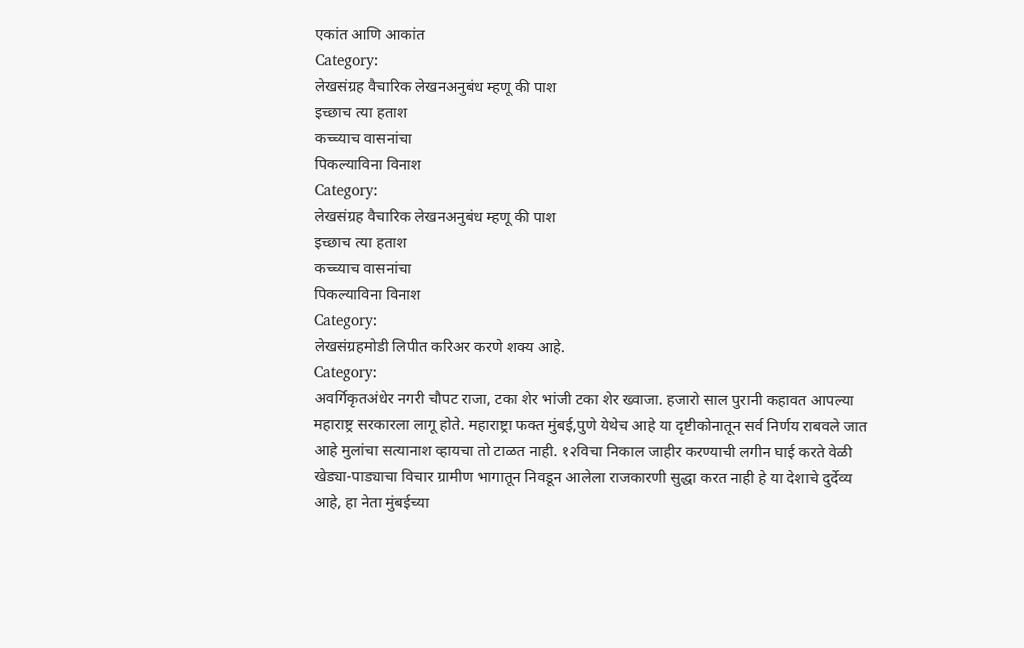एकांत आणि आकांत
Category:
लेखसंग्रह वैचारिक लेखनअनुबंध म्हणू की पाश
इच्छाच त्या हताश
कच्च्याच वासनांचा
पिकल्याविना विनाश
Category:
लेखसंग्रह वैचारिक लेखनअनुबंध म्हणू की पाश
इच्छाच त्या हताश
कच्च्याच वासनांचा
पिकल्याविना विनाश
Category:
लेखसंग्रहमोडी लिपीत करिअर करणे शक्य आहे.
Category:
अवर्गिकृतअंधेर नगरी चौपट राजा, टका शेर भांजी टका शेर ख्वाजा. हजारो साल पुरानी कहावत आपल्या महाराष्ट्र सरकारला लागू होते. महाराष्ट्रा फक्त मुंबई,पुणे येथेच आहे या दृष्टीकोनातून सर्व निर्णय राबवले जात आहे मुलांचा सत्यानाश व्हायचा तो टाळत नाही. १२विचा निकाल जाहीर करण्याची लगीन घाई करते वेळी खेड्या-पाड्याचा विचार ग्रामीण भागातून निवडून आलेला राजकारणी सुद्धा करत नाही हे या देशाचे दुर्देव्य आहे, हा नेता मुंबईच्या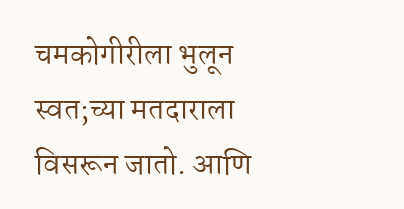चमकोगीरीला भुलून स्वत;च्या मतदाराला विसरून जातो. आणि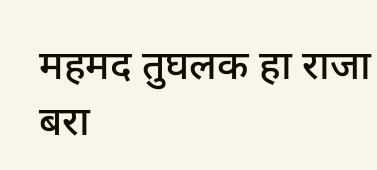महमद तुघलक हा राजा बरा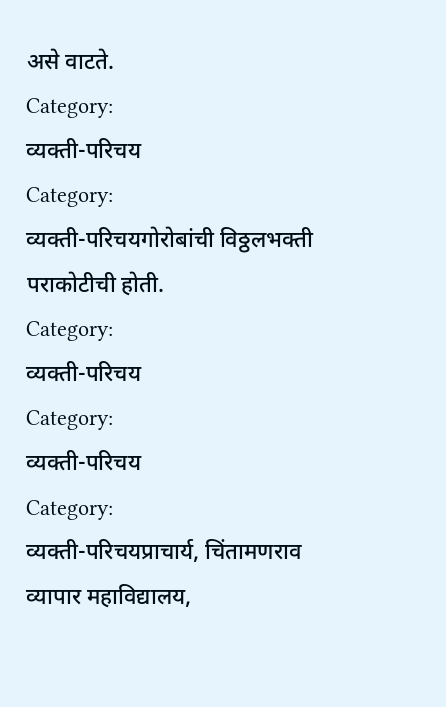असे वाटते.
Category:
व्यक्ती-परिचय
Category:
व्यक्ती-परिचयगोरोबांची विठ्ठलभक्ती पराकोटीची होती.
Category:
व्यक्ती-परिचय
Category:
व्यक्ती-परिचय
Category:
व्यक्ती-परिचयप्राचार्य, चिंतामणराव व्यापार महाविद्यालय,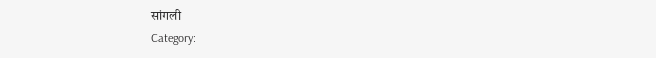सांगली
Category: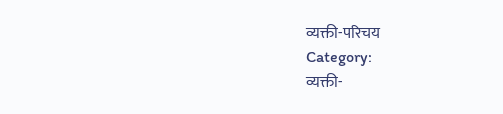व्यक्ती-परिचय
Category:
व्यक्ती-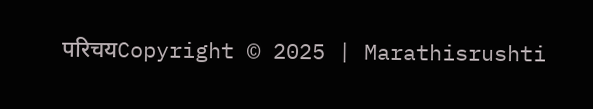परिचयCopyright © 2025 | Marathisrushti